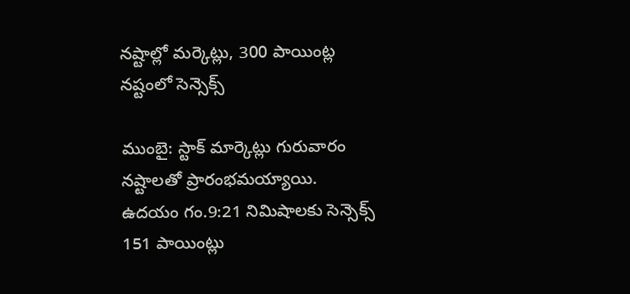నష్టాల్లో మర్కెట్లు, 300 పాయింట్ల నష్టంలో సెన్సెక్స్

ముంబై: స్టాక్ మార్కెట్లు గురువారం నష్టాలతో ప్రారంభమయ్యాయి. ఉదయం గం.9:21 నిమిషాలకు సెన్సెక్స్ 151 పాయింట్లు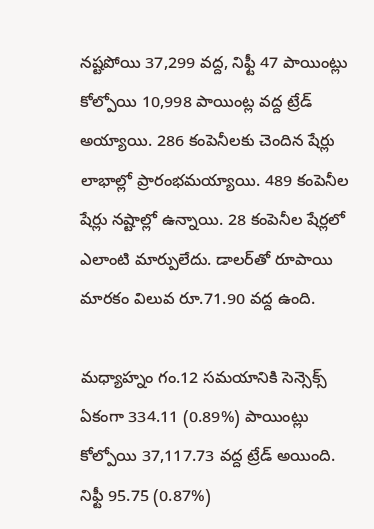నష్టపోయి 37,299 వద్ద, నిఫ్టీ 47 పాయింట్లు కోల్పోయి 10,998 పాయింట్ల వద్ద ట్రేడ్ అయ్యాయి. 286 కంపెనీలకు చెందిన షేర్లు లాభాల్లో ప్రారంభమయ్యాయి. 489 కంపెనీల షేర్లు నష్టాల్లో ఉన్నాయి. 28 కంపెనీల షేర్లలో ఎలాంటి మార్పులేదు. డాలర్‌తో రూపాయి మారకం విలువ రూ.71.90 వద్ద ఉంది.

మధ్యాహ్నం గం.12 సమయానికి సెన్సెక్స్ ఏకంగా 334.11 (0.89%) పాయింట్లు కోల్పోయి 37,117.73 వద్ద ట్రేడ్ అయింది. నిఫ్టీ 95.75 (0.87%)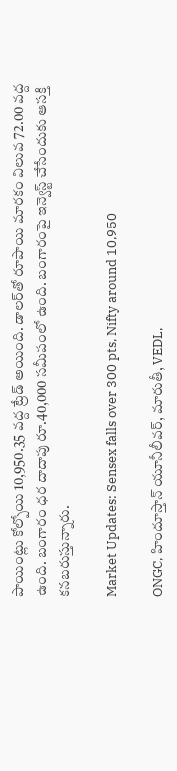పాయింట్లు కోల్పోయి 10,950.35 వద్ద ట్రేడ్ అయింది. డాలర్‌తో రూపాయి మారకం విలువ 72.00 వద్ద ఉంది. బంగారం ధర దాదాపు రూ.40,000 సమీపంలో ఉంది. బంగారంపై ఇన్వెస్ట్ చేసేందుకు ఆసక్తి కనబరుస్తున్నారు.

Market Updates: Sensex falls over 300 pts, Nifty around 10,950

ONGC, హిందూస్తాన్ యూనీలీవర్, మారుతీ, VEDL,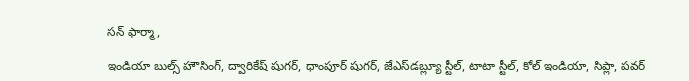సన్ ఫార్మా,

ఇండియా బుల్స్ హౌసింగ్, ద్వారికేష్ షుగర్, ధాంపూర్ షుగర్, జేఎస్‌డబ్ల్యూ స్టీల్, టాటా స్టీల్, కోల్ ఇండియా, సిప్లా, పవర్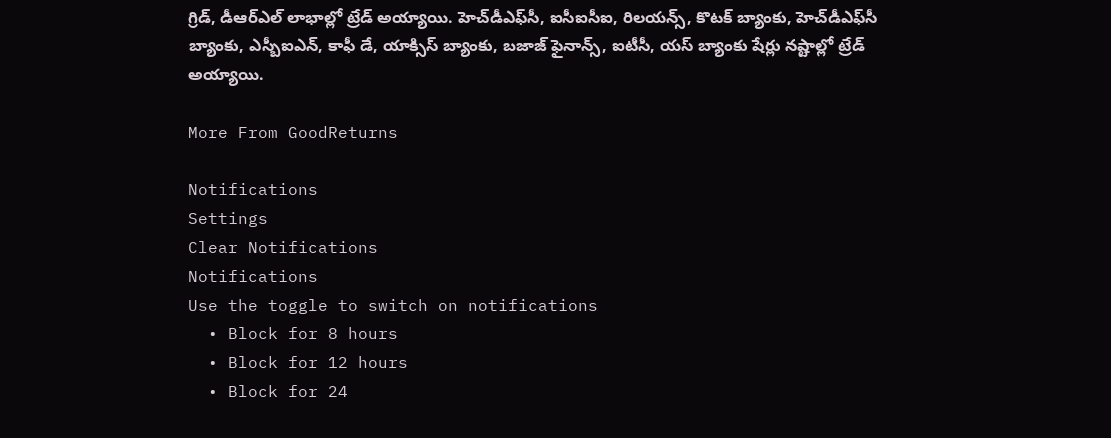గ్రిడ్, డీఆర్‌ఎల్ లాభాల్లో ట్రేడ్ అయ్యాయి. హెచ్‌డీఎఫ్‌సీ, ఐసీఐసీఐ, రిలయన్స్, కొటక్ బ్యాంకు, హెచ్‌డీఎఫ్‌సీ బ్యాంకు, ఎస్బీఐఎన్, కాఫీ డే, యాక్సిస్ బ్యాంకు, బజాజ్ ఫైనాన్స్, ఐటీసీ, యస్ బ్యాంకు షేర్లు నష్టాల్లో ట్రేడ్ అయ్యాయి.

More From GoodReturns

Notifications
Settings
Clear Notifications
Notifications
Use the toggle to switch on notifications
  • Block for 8 hours
  • Block for 12 hours
  • Block for 24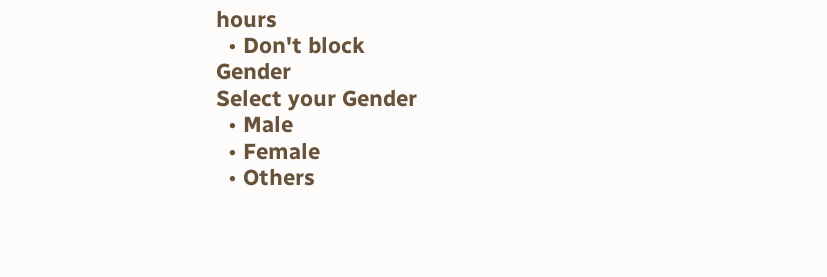hours
  • Don't block
Gender
Select your Gender
  • Male
  • Female
  • Others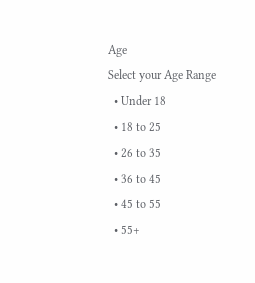Age
Select your Age Range
  • Under 18
  • 18 to 25
  • 26 to 35
  • 36 to 45
  • 45 to 55
  • 55+